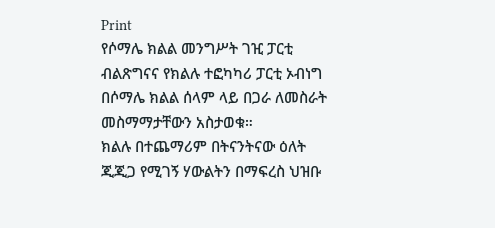Print
የሶማሌ ክልል መንግሥት ገዢ ፓርቲ ብልጽግናና የክልሉ ተፎካካሪ ፓርቲ ኦብነግ በሶማሌ ክልል ሰላም ላይ በጋራ ለመስራት መስማማታቸውን አስታወቁ።
ክልሉ በተጨማሪም በትናንትናው ዕለት ጂጂጋ የሚገኝ ሃውልትን በማፍረስ ህዝቡ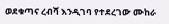ወደቁጣና ረብሻ እንዲገባ የተደረገው ሙከራ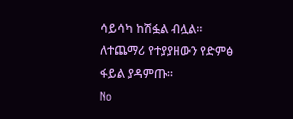ሳይሳካ ከሽፏል ብሏል።
ለተጨማሪ የተያያዘውን የድምፅ ፋይል ያዳምጡ።
No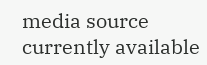media source currently available